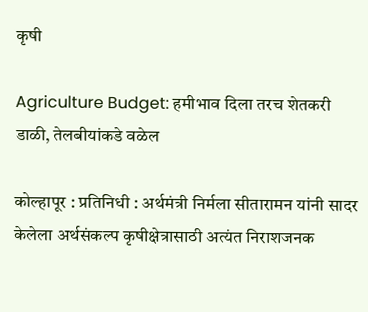कृषी

Agriculture Budget: हमीभाव दिला तरच शेतकरी डाळी, तेलबीयांकडे वळेल

कोल्हापूर : प्रतिनिधी : अर्थमंत्री निर्मला सीतारामन यांनी सादर केलेला अर्थसंकल्प कृषीक्षेत्रासाठी अत्यंत निराशजनक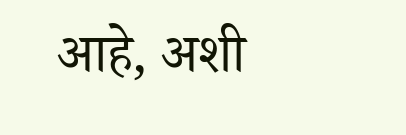आहे, अशी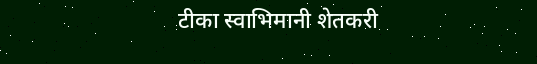टीका स्वाभिमानी शेतकरी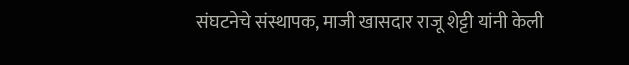संघटनेचे संस्थापक, माजी खासदार राजू शेट्टी यांनी केली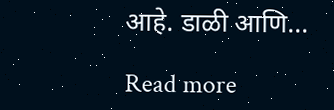आहे. डाळी आणि…

Read more